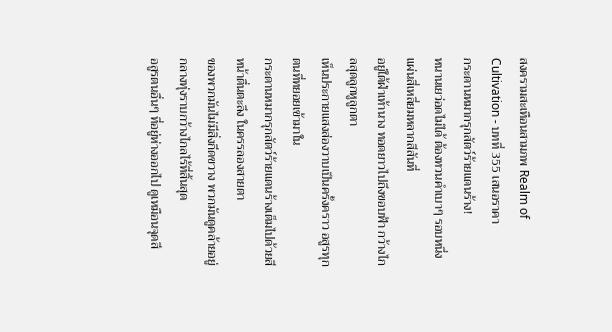สงครามสะเทือนสามภพ Realm of Cultivation - บทที่ 355 เสนอราคา
กระดานหมากรุกสัตว์ร้ายแดนร้าง!
หนานเยว่อดไม่ได้ ต้องทวนคำเบาๆ รอบหนึ่ง แผ่นสี่เหลี่ยมหลากสีสันที่
อยู่ใต้ฝ่าเท้านาง ทอดยาวไปถึงขอบฟ้า กว้างไกลสุดลูกหูลูกตา
เห็นประกายแสงส่องวาบเป็นครั้งคราว อสูรทุกตนที่ทยอยเข้ามาใน
กระดานหมากรุกสัตว์ร้ายแดนร้างเต็มไปด้วยสีหน้าตื่นตะลึง ในครรลองสายตา
ของพวกมันไม่มีสิ่งกีดขวาง พวกมันดูคล้ายอยู่กลางทุ่งราบกว้างไกลไร้ที่สิ้นสุด
อสูรตนอื่นๆ ที่อยู่ห่างออกไป ดูเหมือนจุดสี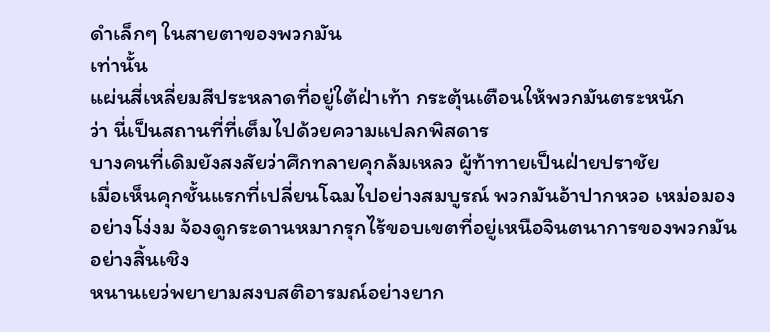ดำเล็กๆ ในสายตาของพวกมัน
เท่านั้น
แผ่นสี่เหลี่ยมสีประหลาดที่อยู่ใต้ฝ่าเท้า กระตุ้นเตือนให้พวกมันตระหนัก
ว่า นี่เป็นสถานที่ที่เต็มไปด้วยความแปลกพิสดาร
บางคนที่เดิมยังสงสัยว่าศึกทลายคุกล้มเหลว ผู้ท้าทายเป็นฝ่ายปราชัย
เมื่อเห็นคุกชั้นแรกที่เปลี่ยนโฉมไปอย่างสมบูรณ์ พวกมันอ้าปากหวอ เหม่อมอง
อย่างโง่งม จ้องดูกระดานหมากรุกไร้ขอบเขตที่อยู่เหนือจินตนาการของพวกมัน
อย่างสิ้นเชิง
หนานเยว่พยายามสงบสติอารมณ์อย่างยาก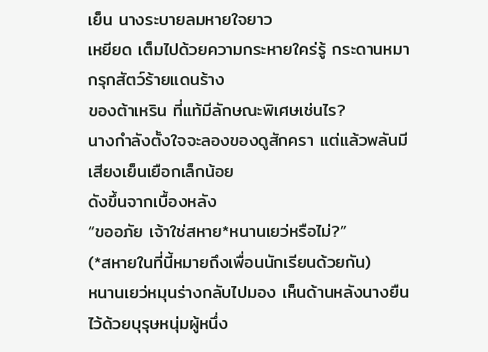เย็น นางระบายลมหายใจยาว
เหยียด เต็มไปด้วยความกระหายใคร่รู้ กระดานหมากรุกสัตว์ร้ายแดนร้าง
ของต้าเหริน ที่แท้มีลักษณะพิเศษเช่นไร?
นางกำลังตั้งใจจะลองของดูสักครา แต่แล้วพลันมีเสียงเย็นเยือกเล็กน้อย
ดังขึ้นจากเบื้องหลัง
“ขออภัย เจ้าใช่สหาย*หนานเยว่หรือไม่?”
(*สหายในที่นี้หมายถึงเพื่อนนักเรียนด้วยกัน)
หนานเยว่หมุนร่างกลับไปมอง เห็นด้านหลังนางยืนไว้ด้วยบุรุษหนุ่มผู้หนึ่ง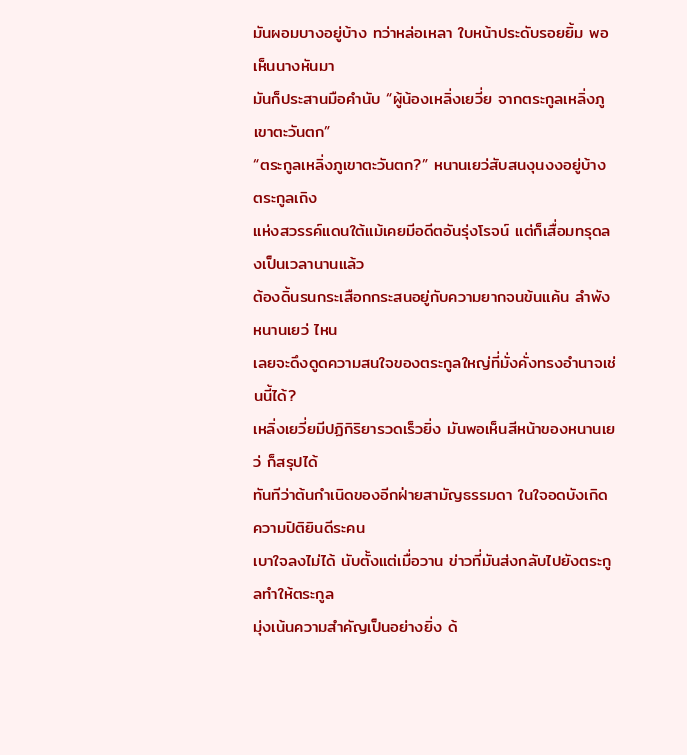มันผอมบางอยู่บ้าง ทว่าหล่อเหลา ใบหน้าประดับรอยยิ้ม พอเห็นนางหันมา
มันก็ประสานมือคำนับ “ผู้น้องเหลิ่งเยวี่ย จากตระกูลเหลิ่งภูเขาตะวันตก”
“ตระกูลเหลิ่งภูเขาตะวันตก?” หนานเยว่สับสนงุนงงอยู่บ้าง ตระกูลเถิง
แห่งสวรรค์แดนใต้แม้เคยมีอดีตอันรุ่งโรจน์ แต่ก็เสื่อมทรุดลงเป็นเวลานานแล้ว
ต้องดิ้นรนกระเสือกกระสนอยู่กับความยากจนข้นแค้น ลำพังหนานเยว่ ไหน
เลยจะดึงดูดความสนใจของตระกูลใหญ่ที่มั่งคั่งทรงอำนาจเช่นนี้ได้?
เหลิ่งเยวี่ยมีปฏิกิริยารวดเร็วยิ่ง มันพอเห็นสีหน้าของหนานเยว่ ก็สรุปได้
ทันทีว่าต้นกำเนิดของอีกฝ่ายสามัญธรรมดา ในใจอดบังเกิดความปิติยินดีระคน
เบาใจลงไม่ได้ นับตั้งแต่เมื่อวาน ข่าวที่มันส่งกลับไปยังตระกูลทำให้ตระกูล
มุ่งเน้นความสำคัญเป็นอย่างยิ่ง ด้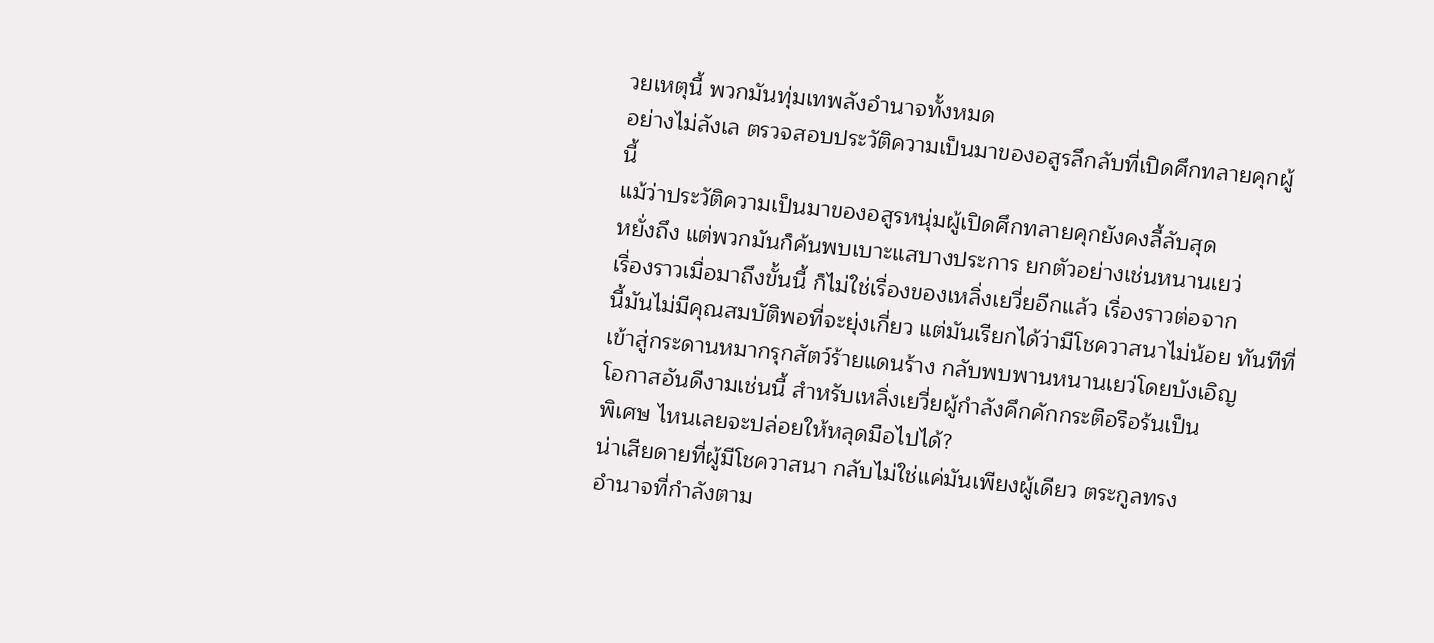วยเหตุนี้ พวกมันทุ่มเทพลังอำนาจทั้งหมด
อย่างไม่ลังเล ตรวจสอบประวัติความเป็นมาของอสูรลึกลับที่เปิดศึกทลายคุกผู้
นี้
แม้ว่าประวัติความเป็นมาของอสูรหนุ่มผู้เปิดศึกทลายคุกยังคงลี้ลับสุด
หยั่งถึง แต่พวกมันก็ค้นพบเบาะแสบางประการ ยกตัวอย่างเช่นหนานเยว่
เรื่องราวเมื่อมาถึงขั้นนี้ ก็ไม่ใช่เรื่องของเหลิ่งเยวี่ยอีกแล้ว เรื่องราวต่อจาก
นี้มันไม่มีคุณสมบัติพอที่จะยุ่งเกี่ยว แต่มันเรียกได้ว่ามีโชควาสนาไม่น้อย ทันทีที่
เข้าสู่กระดานหมากรุกสัตว์ร้ายแดนร้าง กลับพบพานหนานเยว่โดยบังเอิญ
โอกาสอันดีงามเช่นนี้ สำหรับเหลิ่งเยวี่ยผู้กำลังคึกคักกระตือรือร้นเป็น
พิเศษ ไหนเลยจะปล่อยให้หลุดมือไปได้?
น่าเสียดายที่ผู้มีโชควาสนา กลับไม่ใช่แค่มันเพียงผู้เดียว ตระกูลทรง
อำนาจที่กำลังตาม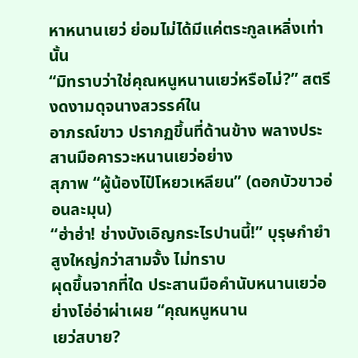หาหนานเยว่ ย่อมไม่ได้มีแค่ตระกูลเหลิ่งเท่านั้น
“มิทราบว่าใช่คุณหนูหนานเยว่หรือไม่?” สตรีงดงามดุจนางสวรรค์ใน
อาภรณ์ขาว ปรากฏขึ้นที่ด้านข้าง พลางประสานมือคารวะหนานเยว่อย่าง
สุภาพ “ผู้น้องไป๋โหยวเหลียน” (ดอกบัวขาวอ่อนละมุน)
“ฮ่าฮ่า! ช่างบังเอิญกระไรปานนี้!” บุรุษกำยำสูงใหญ่กว่าสามจั้ง ไม่ทราบ
ผุดขึ้นจากที่ใด ประสานมือคำนับหนานเยว่อย่างโอ่อ่าผ่าเผย “คุณหนูหนาน
เยว่สบาย?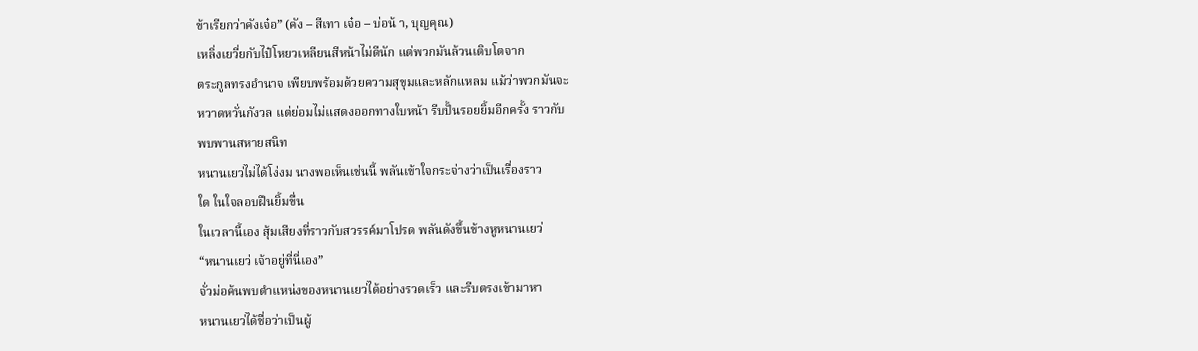ข้าเรียกว่าคังเจ๋อ” (คัง – สีเทา เจ๋อ – บ่อน้ า, บุญคุณ)
เหลิ่งเยวี่ยกับไป๋โหยวเหลียนสีหน้าไม่ดีนัก แต่พวกมันล้วนเติบโตจาก
ตระกูลทรงอำนาจ เพียบพร้อมด้วยความสุขุมและหลักแหลม แม้ว่าพวกมันจะ
หวาดหวั่นกังวล แต่ย่อมไม่แสดงออกทางใบหน้า รีบปั้นรอยยิ้มอีกครั้ง ราวกับ
พบพานสหายสนิท
หนานเยว่ไม่ได้โง่งม นางพอเห็นเช่นนี้ พลันเข้าใจกระจ่างว่าเป็นเรื่องราว
ใด ในใจลอบฝืนยิ้มขื่น
ในเวลานี้เอง สุ้มเสียงที่ราวกับสวรรค์มาโปรด พลันดังขึ้นข้างหูหนานเยว่
“หนานเยว่ เจ้าอยู่ที่นี่เอง”
จั่วม่อค้นพบตำแหน่งของหนานเยว่ได้อย่างรวดเร็ว และรีบตรงเข้ามาหา
หนานเยว่ได้ชื่อว่าเป็นผู้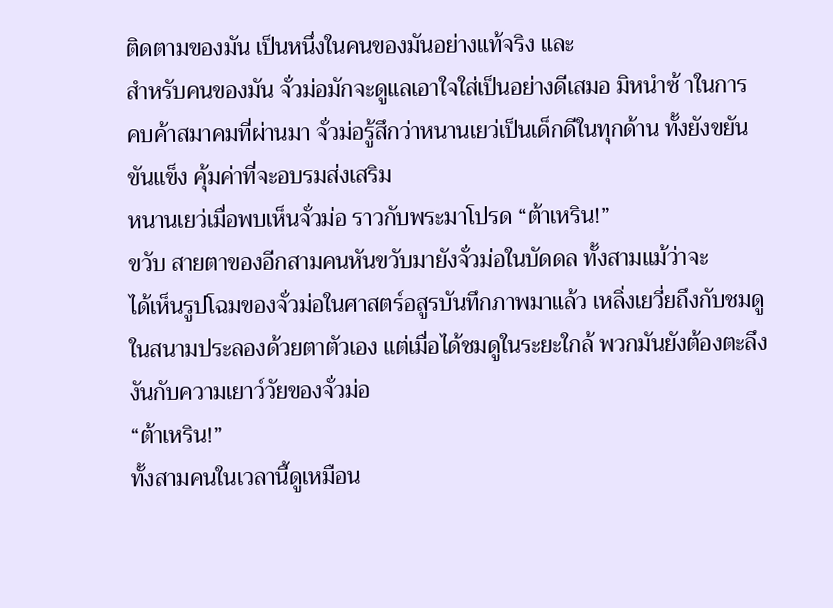ติดตามของมัน เป็นหนึ่งในคนของมันอย่างแท้จริง และ
สำหรับคนของมัน จั่วม่อมักจะดูแลเอาใจใส่เป็นอย่างดีเสมอ มิหนำซ้ าในการ
คบค้าสมาคมที่ผ่านมา จั่วม่อรู้สึกว่าหนานเยว่เป็นเด็กดีในทุกด้าน ทั้งยังขยัน
ขันแข็ง คุ้มค่าที่จะอบรมส่งเสริม
หนานเยว่เมื่อพบเห็นจั่วม่อ ราวกับพระมาโปรด “ต้าเหริน!”
ขวับ สายตาของอีกสามคนหันขวับมายังจั่วม่อในบัดดล ทั้งสามแม้ว่าจะ
ได้เห็นรูปโฉมของจั่วม่อในศาสตร์อสูรบันทึกภาพมาแล้ว เหลิ่งเยวี่ยถึงกับชมดู
ในสนามประลองด้วยตาตัวเอง แต่เมื่อได้ชมดูในระยะใกล้ พวกมันยังต้องตะลึง
งันกับความเยาว์วัยของจั่วม่อ
“ต้าเหริน!”
ทั้งสามคนในเวลานี้ดูเหมือน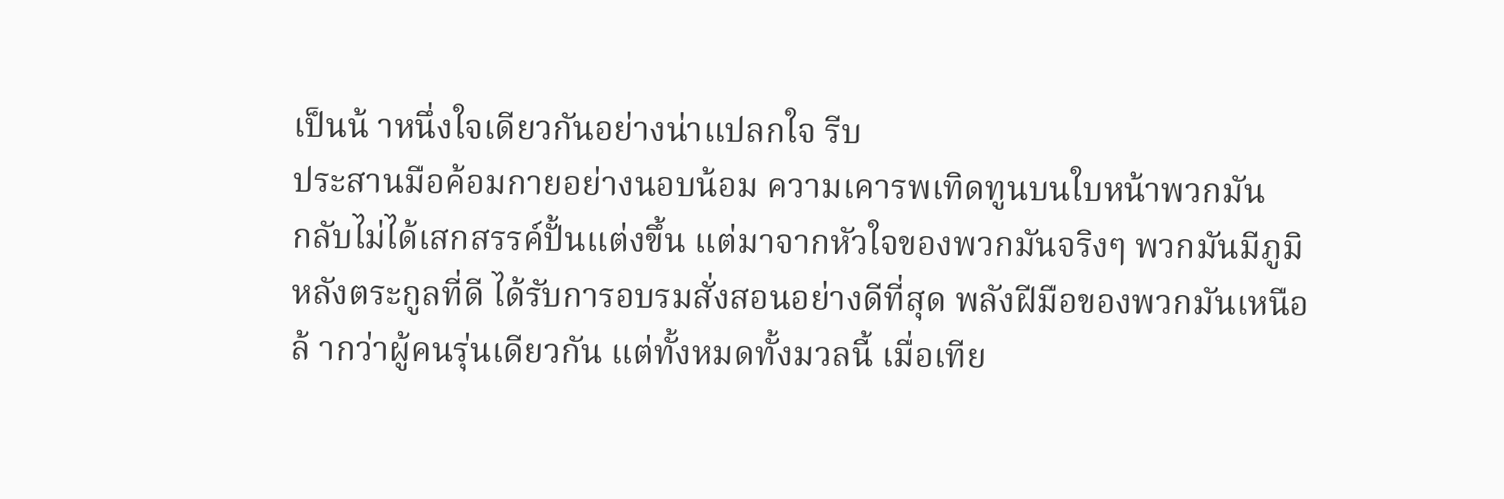เป็นน้ าหนึ่งใจเดียวกันอย่างน่าแปลกใจ รีบ
ประสานมือค้อมกายอย่างนอบน้อม ความเคารพเทิดทูนบนใบหน้าพวกมัน
กลับไม่ได้เสกสรรค์ปั้นแต่งขึ้น แต่มาจากหัวใจของพวกมันจริงๆ พวกมันมีภูมิ
หลังตระกูลที่ดี ได้รับการอบรมสั่งสอนอย่างดีที่สุด พลังฝีมือของพวกมันเหนือ
ล้ ากว่าผู้คนรุ่นเดียวกัน แต่ทั้งหมดทั้งมวลนี้ เมื่อเทีย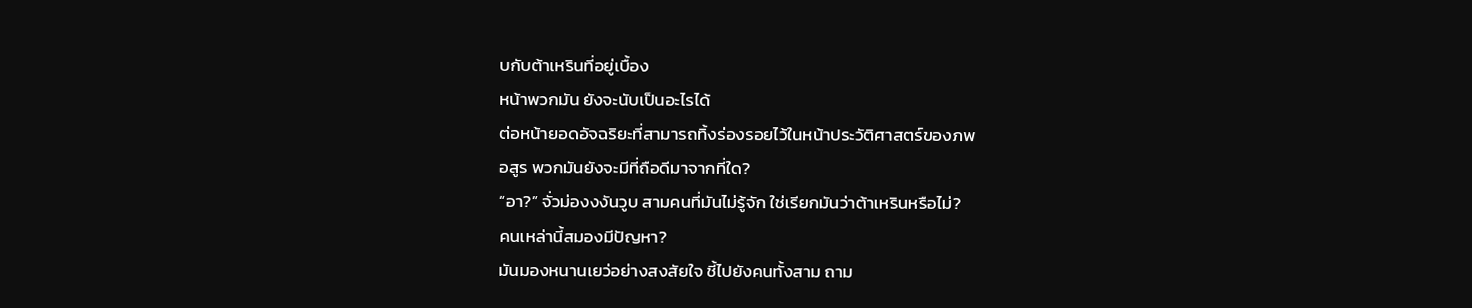บกับต้าเหรินที่อยู่เบื้อง
หน้าพวกมัน ยังจะนับเป็นอะไรได้
ต่อหน้ายอดอัจฉริยะที่สามารถทิ้งร่องรอยไว้ในหน้าประวัติศาสตร์ของภพ
อสูร พวกมันยังจะมีที่ถือดีมาจากที่ใด?
“อา?” จั่วม่องงงันวูบ สามคนที่มันไม่รู้จัก ใช่เรียกมันว่าต้าเหรินหรือไม่?
คนเหล่านี้สมองมีปัญหา?
มันมองหนานเยว่อย่างสงสัยใจ ชี้ไปยังคนทั้งสาม ถาม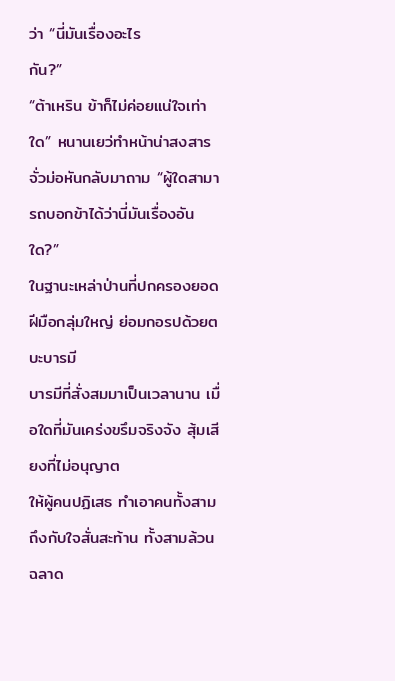ว่า “นี่มันเรื่องอะไร
กัน?”
“ต้าเหริน ข้าก็ไม่ค่อยแน่ใจเท่าใด” หนานเยว่ทำหน้าน่าสงสาร
จั่วม่อหันกลับมาถาม “ผู้ใดสามารถบอกข้าได้ว่านี่มันเรื่องอันใด?”
ในฐานะเหล่าป่านที่ปกครองยอดฝีมือกลุ่มใหญ่ ย่อมกอรปด้วยตบะบารมี
บารมีที่สั่งสมมาเป็นเวลานาน เมื่อใดที่มันเคร่งขรึมจริงจัง สุ้มเสียงที่ไม่อนุญาต
ให้ผู้คนปฏิเสธ ทำเอาคนทั้งสามถึงกับใจสั่นสะท้าน ทั้งสามล้วนฉลาด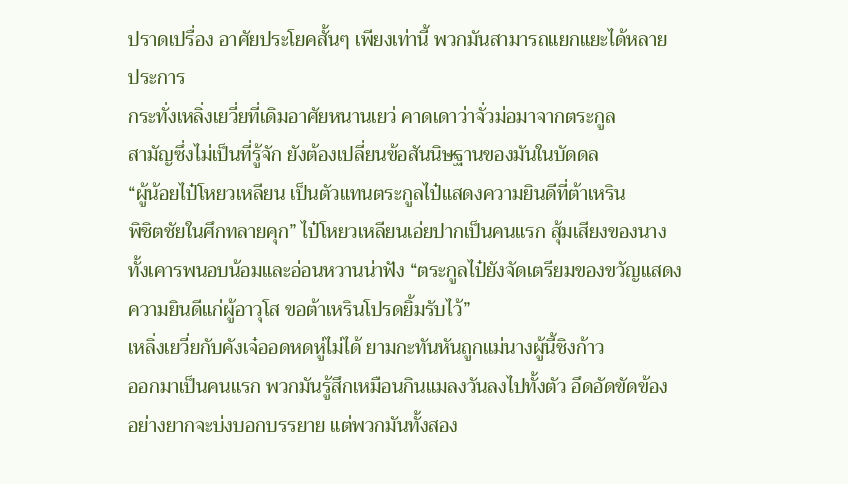ปราดเปรื่อง อาศัยประโยคสั้นๆ เพียงเท่านี้ พวกมันสามารถแยกแยะได้หลาย
ประการ
กระทั่งเหลิ่งเยวี่ยที่เดิมอาศัยหนานเยว่ คาดเดาว่าจั่วม่อมาจากตระกูล
สามัญซึ่งไม่เป็นที่รู้จัก ยังต้องเปลี่ยนข้อสันนิษฐานของมันในบัดดล
“ผู้น้อยไป๋โหยวเหลียน เป็นตัวแทนตระกูลไป๋แสดงความยินดีที่ต้าเหริน
พิชิตชัยในศึกทลายคุก” ไป๋โหยวเหลียนเอ่ยปากเป็นคนแรก สุ้มเสียงของนาง
ทั้งเคารพนอบน้อมและอ่อนหวานน่าฟัง “ตระกูลไป๋ยังจัดเตรียมของขวัญแสดง
ความยินดีแก่ผู้อาวุโส ขอต้าเหรินโปรดยิ้มรับไว้”
เหลิ่งเยวี่ยกับคังเจ๋ออดหดหู่ไม่ได้ ยามกะทันหันถูกแม่นางผู้นี้ชิงก้าว
ออกมาเป็นคนแรก พวกมันรู้สึกเหมือนกินแมลงวันลงไปทั้งตัว อึดอัดขัดข้อง
อย่างยากจะบ่งบอกบรรยาย แต่พวกมันทั้งสอง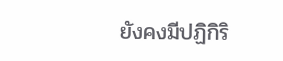ยังคงมีปฏิกิริ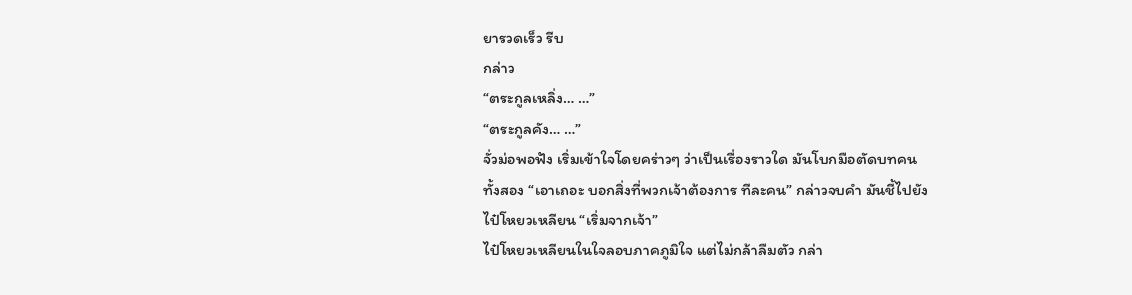ยารวดเร็ว รีบ
กล่าว
“ตระกูลเหลิ่ง… …”
“ตระกูลคัง… …”
จั่วม่อพอฟัง เริ่มเข้าใจโดยคร่าวๆ ว่าเป็นเรื่องราวใด มันโบกมือตัดบทคน
ทั้งสอง “เอาเถอะ บอกสิ่งที่พวกเจ้าต้องการ ทีละคน” กล่าวจบคำ มันชี้ไปยัง
ไป๋โหยวเหลียน “เริ่มจากเจ้า”
ไป๋โหยวเหลียนในใจลอบภาคภูมิใจ แต่ไม่กล้าลืมตัว กล่า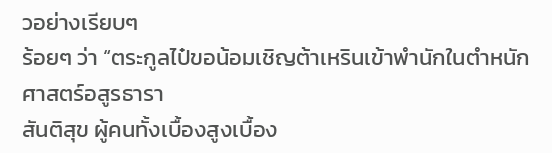วอย่างเรียบๆ
ร้อยๆ ว่า “ตระกูลไป๋ขอน้อมเชิญต้าเหรินเข้าพำนักในตำหนักศาสตร์อสูรธารา
สันติสุข ผู้คนทั้งเบื้องสูงเบื้อง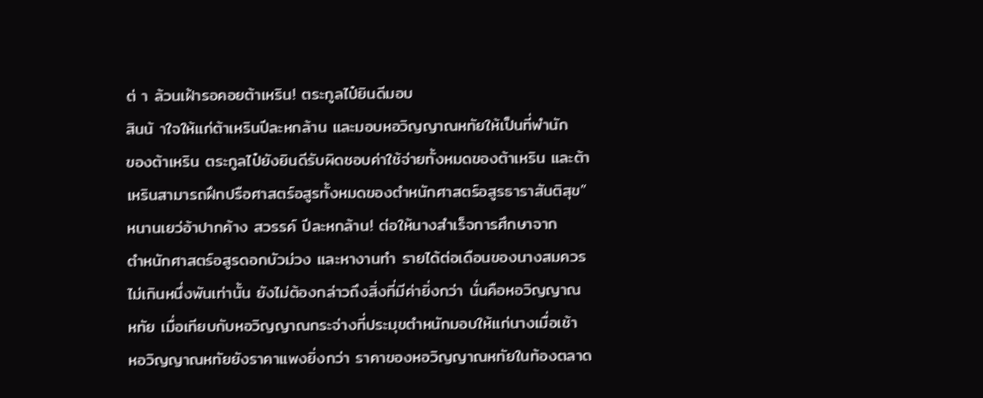ต่ า ล้วนเฝ้ารอคอยต้าเหริน! ตระกูลไป๋ยินดีมอบ
สินน้ าใจให้แก่ต้าเหรินปีละหกล้าน และมอบหอวิญญาณหทัยให้เป็นที่พำนัก
ของต้าเหริน ตระกูลไป๋ยังยินดีรับผิดชอบค่าใช้จ่ายทั้งหมดของต้าเหริน และต้า
เหรินสามารถฝึกปรือศาสตร์อสูรทั้งหมดของตำหนักศาสตร์อสูรธาราสันติสุข”
หนานเยว่อ้าปากค้าง สวรรค์ ปีละหกล้าน! ต่อให้นางสำเร็จการศึกษาจาก
ตำหนักศาสตร์อสูรดอกบัวม่วง และหางานทำ รายได้ต่อเดือนของนางสมควร
ไม่เกินหนึ่งพันเท่านั้น ยังไม่ต้องกล่าวถึงสิ่งที่มีค่ายิ่งกว่า นั่นคือหอวิญญาณ
หทัย เมื่อเทียบกับหอวิญญาณกระจ่างที่ประมุขตำหนักมอบให้แก่นางเมื่อเช้า
หอวิญญาณหทัยยังราคาแพงยิ่งกว่า ราคาของหอวิญญาณหทัยในท้องตลาด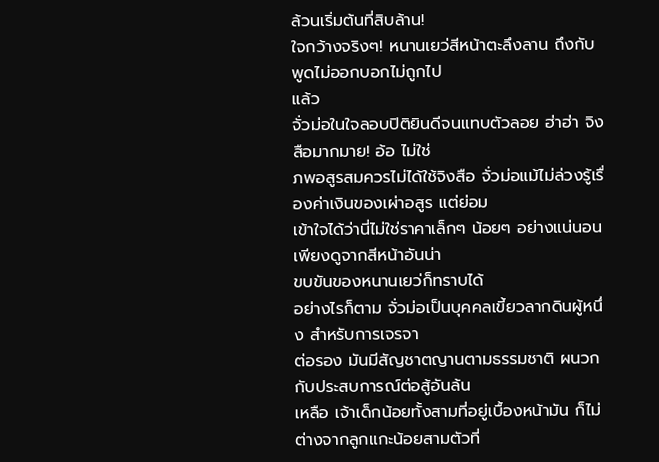ล้วนเริ่มต้นที่สิบล้าน!
ใจกว้างจริงๆ! หนานเยว่สีหน้าตะลึงลาน ถึงกับพูดไม่ออกบอกไม่ถูกไป
แล้ว
จั่วม่อในใจลอบปิติยินดีจนแทบตัวลอย ฮ่าฮ่า จิงสือมากมาย! อ้อ ไม่ใช่
ภพอสูรสมควรไม่ได้ใช้จิงสือ จั่วม่อแม้ไม่ล่วงรู้เรื่องค่าเงินของเผ่าอสูร แต่ย่อม
เข้าใจได้ว่านี่ไม่ใช่ราคาเล็กๆ น้อยๆ อย่างแน่นอน เพียงดูจากสีหน้าอันน่า
ขบขันของหนานเยว่ก็ทราบได้
อย่างไรก็ตาม จั่วม่อเป็นบุคคลเขี้ยวลากดินผู้หนึ่ง สำหรับการเจรจา
ต่อรอง มันมีสัญชาตญานตามธรรมชาติ ผนวกกับประสบการณ์ต่อสู้อันล้น
เหลือ เจ้าเด็กน้อยทั้งสามที่อยู่เบื้องหน้ามัน ก็ไม่ต่างจากลูกแกะน้อยสามตัวที่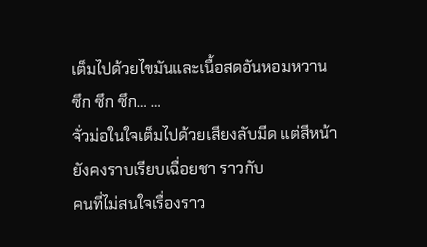เต็มไปด้วยไขมันและเนื้อสดอันหอมหวาน
ซึก ซึก ซึก… …
จั่วม่อในใจเต็มไปด้วยเสียงลับมีด แต่สีหน้ายังคงราบเรียบเฉื่อยชา ราวกับ
คนที่ไม่สนใจเรื่องราว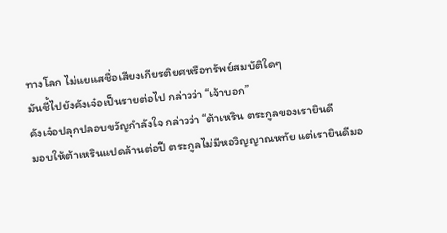ทางโลก ไม่แยแสชื่อเสียงเกียรติยศหรือทรัพย์สมบัติใดๆ
มันชี้ไปยังคังเจ๋อเป็นรายต่อไป กล่าวว่า “เจ้าบอก”
คังเจ๋อปลุกปลอบขวัญกำลังใจ กล่าวว่า “ต้าเหริน ตระกูลของเรายินดี
มอบให้ต้าเหรินแปดล้านต่อปี ตระกูลไม่มีหอวิญญาณหทัย แต่เรายินดีมอ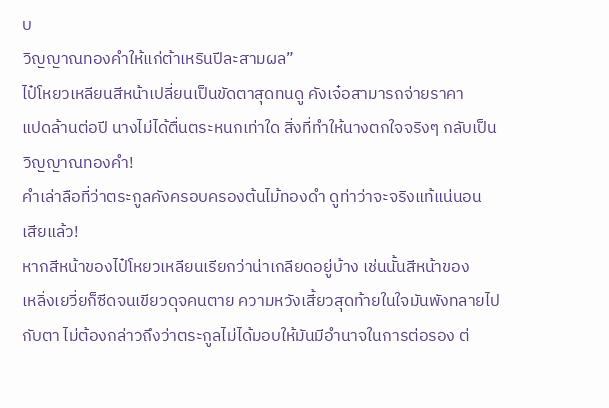บ
วิญญาณทองคำให้แก่ต้าเหรินปีละสามผล”
ไป๋โหยวเหลียนสีหน้าเปลี่ยนเป็นขัดตาสุดทนดู คังเจ๋อสามารถจ่ายราคา
แปดล้านต่อปี นางไม่ได้ตื่นตระหนกเท่าใด สิ่งที่ทำให้นางตกใจจริงๆ กลับเป็น
วิญญาณทองคำ!
คำเล่าลือที่ว่าตระกูลคังครอบครองต้นไม้ทองดำ ดูท่าว่าจะจริงแท้แน่นอน
เสียแล้ว!
หากสีหน้าของไป๋โหยวเหลียนเรียกว่าน่าเกลียดอยู่บ้าง เช่นนั้นสีหน้าของ
เหลิ่งเยวี่ยก็ซีดจนเขียวดุจคนตาย ความหวังเสี้ยวสุดท้ายในใจมันพังทลายไป
กับตา ไม่ต้องกล่าวถึงว่าตระกูลไม่ได้มอบให้มันมีอำนาจในการต่อรอง ต่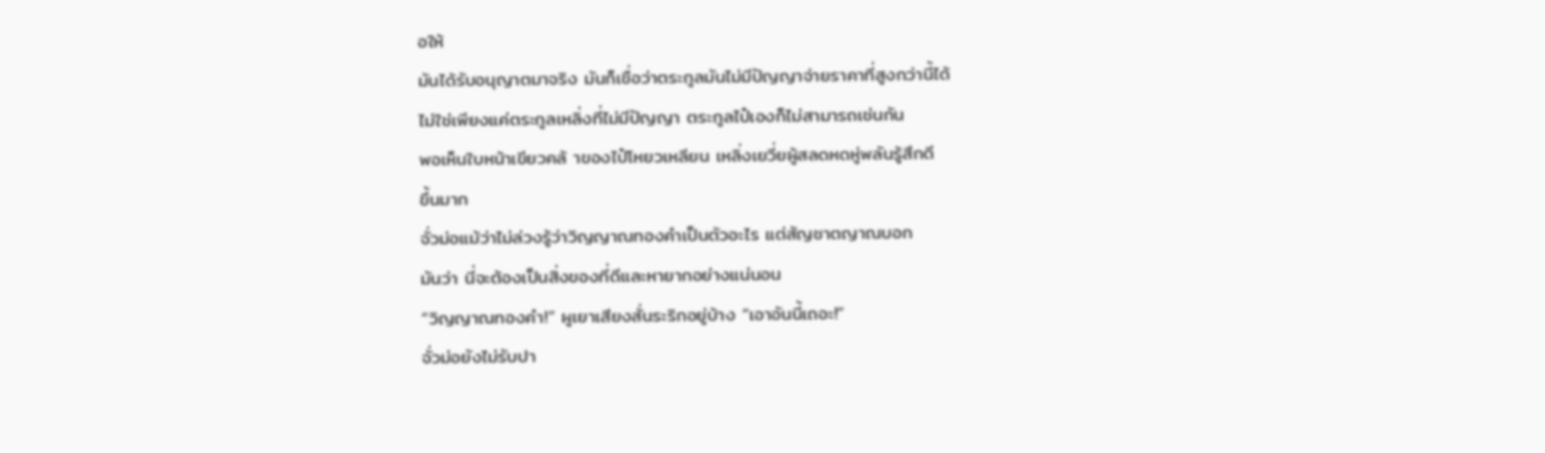อให้
มันได้รับอนุญาตมาจริง มันก็เชื่อว่าตระกูลมันไม่มีปัญญาจ่ายราคาที่สูงกว่านี้ได้
ไม่ใช่เพียงแค่ตระกูลเหลิ่งที่ไม่มีปัญญา ตระกูลไป๋เองก็ไม่สามารถเช่นกัน
พอเห็นใบหน้าเขียวคล้ าของไป๋โหยวเหลียน เหลิ่งเยวี่ยผู้สลดหดหู่พลันรู้สึกดี
ขึ้นมาก
จั่วม่อแม้ว่าไม่ล่วงรู้ว่าวิญญาณทองคำเป็นตัวอะไร แต่สัญชาตญาณบอก
มันว่า นี่จะต้องเป็นสิ่งของที่ดีและหายากอย่างแน่นอน
“วิญญาณทองคำ!” ผูเยาเสียงสั่นระริกอยู่บ้าง “เอาอันนี้เถอะ!”
จั่วม่อยังไม่รับปา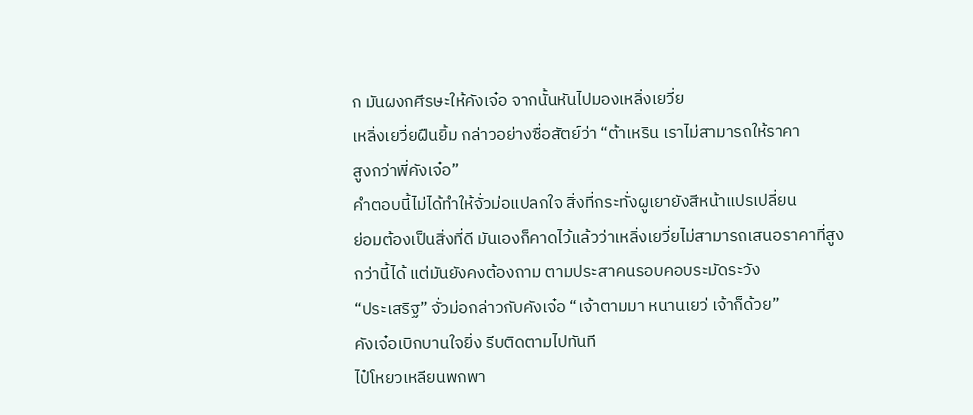ก มันผงกศีรษะให้คังเจ๋อ จากนั้นหันไปมองเหลิ่งเยวี่ย
เหลิ่งเยวี่ยฝืนยิ้ม กล่าวอย่างซื่อสัตย์ว่า “ต้าเหริน เราไม่สามารถให้ราคา
สูงกว่าพี่คังเจ๋อ”
คำตอบนี้ไม่ได้ทำให้จั่วม่อแปลกใจ สิ่งที่กระทั่งผูเยายังสีหน้าแปรเปลี่ยน
ย่อมต้องเป็นสิ่งที่ดี มันเองก็คาดไว้แล้วว่าเหลิ่งเยวี่ยไม่สามารถเสนอราคาที่สูง
กว่านี้ได้ แต่มันยังคงต้องถาม ตามประสาคนรอบคอบระมัดระวัง
“ประเสริฐ” จั่วม่อกล่าวกับคังเจ๋อ “เจ้าตามมา หนานเยว่ เจ้าก็ด้วย”
คังเจ๋อเบิกบานใจยิ่ง รีบติดตามไปทันที
ไป๋โหยวเหลียนพกพา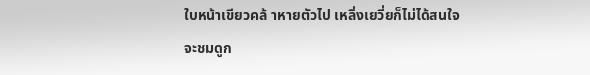ใบหน้าเขียวคล้ าหายตัวไป เหลิ่งเยวี่ยก็ไม่ได้สนใจ
จะชมดูก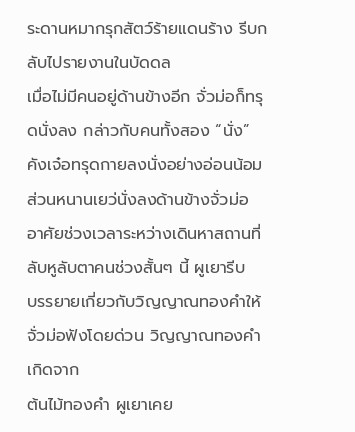ระดานหมากรุกสัตว์ร้ายแดนร้าง รีบกลับไปรายงานในบัดดล
เมื่อไม่มีคนอยู่ด้านข้างอีก จั่วม่อก็ทรุดนั่งลง กล่าวกับคนทั้งสอง “นั่ง”
คังเจ๋อทรุดกายลงนั่งอย่างอ่อนน้อม ส่วนหนานเยว่นั่งลงด้านข้างจั่วม่อ
อาศัยช่วงเวลาระหว่างเดินหาสถานที่ลับหูลับตาคนช่วงสั้นๆ นี้ ผูเยารีบ
บรรยายเกี่ยวกับวิญญาณทองคำให้จั่วม่อฟังโดยด่วน วิญญาณทองคำเกิดจาก
ต้นไม้ทองคำ ผูเยาเคย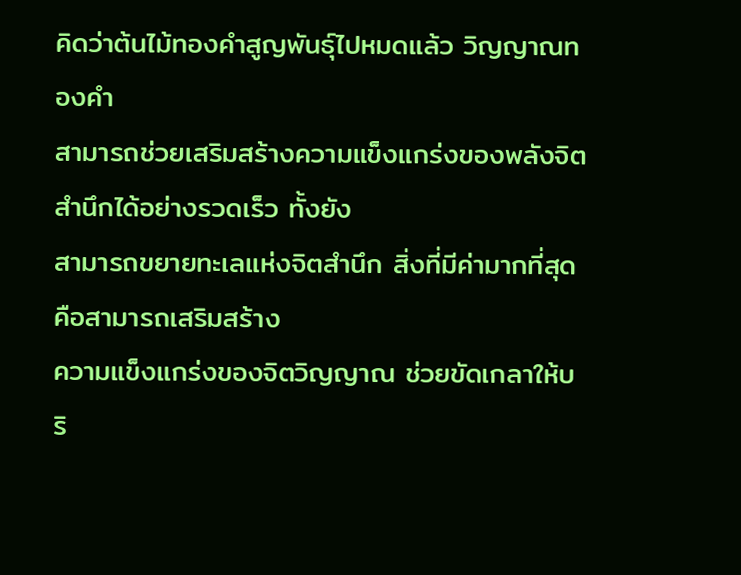คิดว่าต้นไม้ทองคำสูญพันธุ์ไปหมดแล้ว วิญญาณทองคำ
สามารถช่วยเสริมสร้างความแข็งแกร่งของพลังจิตสำนึกได้อย่างรวดเร็ว ทั้งยัง
สามารถขยายทะเลแห่งจิตสำนึก สิ่งที่มีค่ามากที่สุด คือสามารถเสริมสร้าง
ความแข็งแกร่งของจิตวิญญาณ ช่วยขัดเกลาให้บริ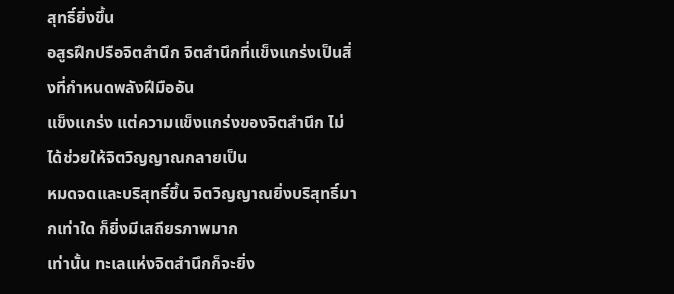สุทธิ์ยิ่งขึ้น
อสูรฝึกปรือจิตสำนึก จิตสำนึกที่แข็งแกร่งเป็นสิ่งที่กำหนดพลังฝีมืออัน
แข็งแกร่ง แต่ความแข็งแกร่งของจิตสำนึก ไม่ได้ช่วยให้จิตวิญญาณกลายเป็น
หมดจดและบริสุทธิ์ขึ้น จิตวิญญาณยิ่งบริสุทธิ์มากเท่าใด ก็ยิ่งมีเสถียรภาพมาก
เท่านั้น ทะเลแห่งจิตสำนึกก็จะยิ่ง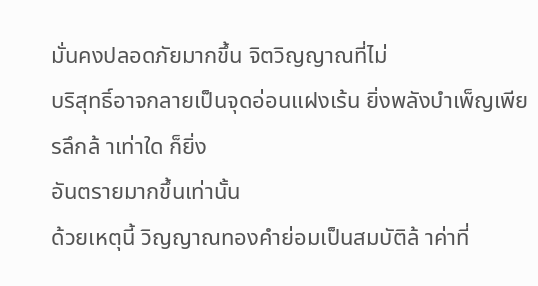มั่นคงปลอดภัยมากขึ้น จิตวิญญาณที่ไม่
บริสุทธิ์อาจกลายเป็นจุดอ่อนแฝงเร้น ยิ่งพลังบำเพ็ญเพียรลึกล้ าเท่าใด ก็ยิ่ง
อันตรายมากขึ้นเท่านั้น
ด้วยเหตุนี้ วิญญาณทองคำย่อมเป็นสมบัติล้ าค่าที่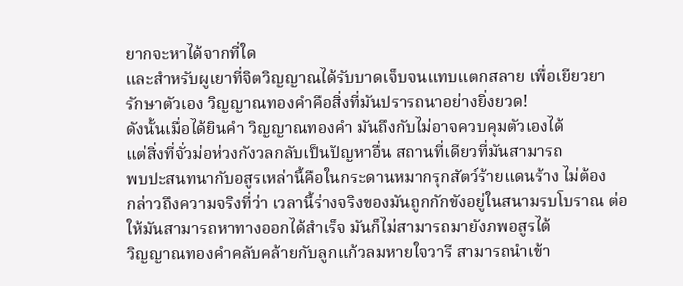ยากจะหาได้จากที่ใด
และสำหรับผูเยาที่จิตวิญญาณได้รับบาดเจ็บจนแทบแตกสลาย เพื่อเยียวยา
รักษาตัวเอง วิญญาณทองคำคือสิ่งที่มันปรารถนาอย่างยิ่งยวด!
ดังนั้นเมื่อได้ยินคำ วิญญาณทองคำ มันถึงกับไม่อาจควบคุมตัวเองได้
แต่สิ่งที่จั่วม่อห่วงกังวลกลับเป็นปัญหาอื่น สถานที่เดียวที่มันสามารถ
พบปะสนทนากับอสูรเหล่านี้คือในกระดานหมากรุกสัตว์ร้ายแดนร้าง ไม่ต้อง
กล่าวถึงความจริงที่ว่า เวลานี้ร่างจริงของมันถูกกักขังอยู่ในสนามรบโบราณ ต่อ
ให้มันสามารถหาทางออกได้สำเร็จ มันก็ไม่สามารถมายังภพอสูรได้
วิญญาณทองคำคลับคล้ายกับลูกแก้วลมหายใจวารี สามารถนำเข้า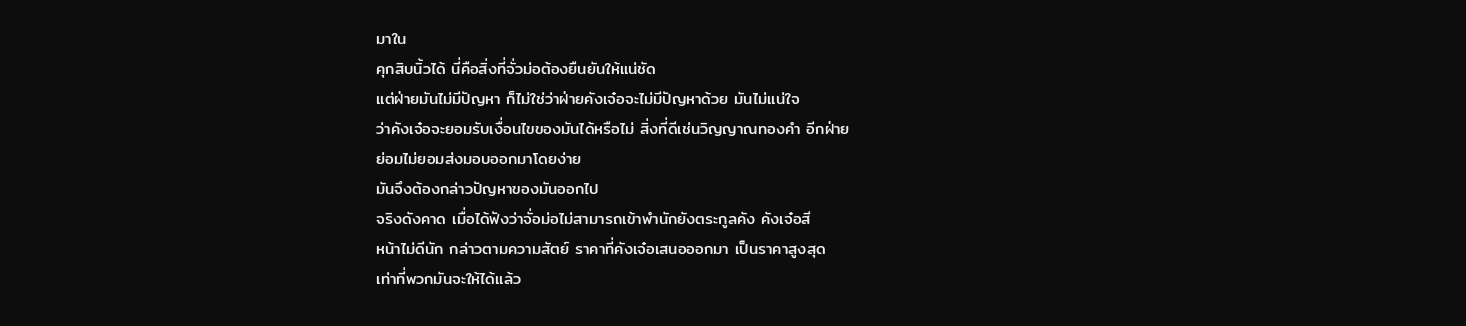มาใน
คุกสิบนิ้วได้ นี่คือสิ่งที่จั่วม่อต้องยืนยันให้แน่ชัด
แต่ฝ่ายมันไม่มีปัญหา ก็ไม่ใช่ว่าฝ่ายคังเจ๋อจะไม่มีปัญหาด้วย มันไม่แน่ใจ
ว่าคังเจ๋อจะยอมรับเงื่อนไขของมันได้หรือไม่ สิ่งที่ดีเช่นวิญญาณทองคำ อีกฝ่าย
ย่อมไม่ยอมส่งมอบออกมาโดยง่าย
มันจึงต้องกล่าวปัญหาของมันออกไป
จริงดังคาด เมื่อได้ฟังว่าจั่อม่อไม่สามารถเข้าพำนักยังตระกูลคัง คังเจ๋อสี
หน้าไม่ดีนัก กล่าวตามความสัตย์ ราคาที่คังเจ๋อเสนอออกมา เป็นราคาสูงสุด
เท่าที่พวกมันจะให้ได้แล้ว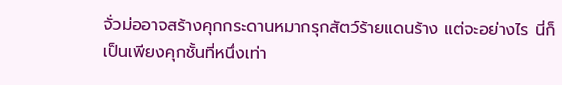จั่วม่ออาจสร้างคุกกระดานหมากรุกสัตว์ร้ายแดนร้าง แต่จะอย่างไร นี่ก็
เป็นเพียงคุกชั้นที่หนึ่งเท่า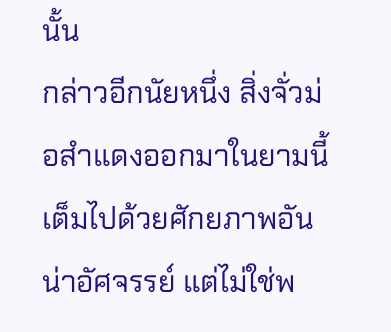นั้น
กล่าวอีกนัยหนึ่ง สิ่งจั่วม่อสำแดงออกมาในยามนี้เต็มไปด้วยศักยภาพอัน
น่าอัศจรรย์ แต่ไม่ใช่พ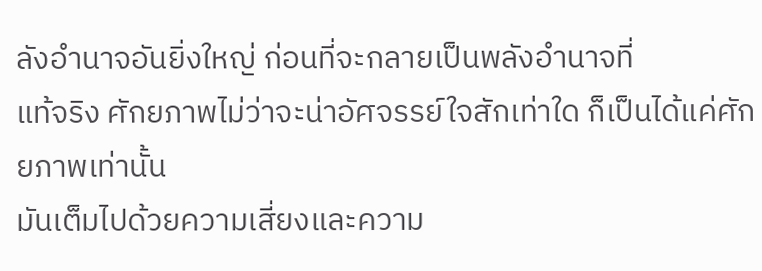ลังอำนาจอันยิ่งใหญ่ ก่อนที่จะกลายเป็นพลังอำนาจที่
แท้จริง ศักยภาพไม่ว่าจะน่าอัศจรรย์ใจสักเท่าใด ก็เป็นได้แค่ศักยภาพเท่านั้น
มันเต็มไปด้วยความเสี่ยงและความ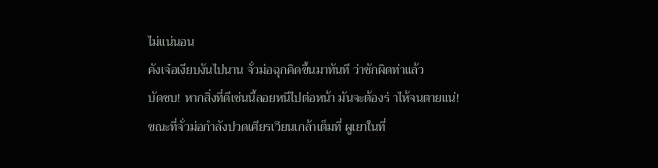ไม่แน่นอน
คังเจ๋อเงียบงันไปนาน จั่วม่อฉุกคิดขึ้นมาทันที ว่าชักผิดท่าแล้ว
บัดซบ! หากสิ่งที่ดีเช่นนี้ลอยหนีไปต่อหน้า มันจะต้องร่ าไห้จนตายแน่!
ขณะที่จั่วม่อกำลังปวดเศียรเวียนเกล้าเต็มที่ ผูเยาในที่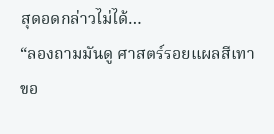สุดอดกล่าวไม่ได้…
“ลองถามมันดู ศาสตร์รอยแผลสีเทาขอ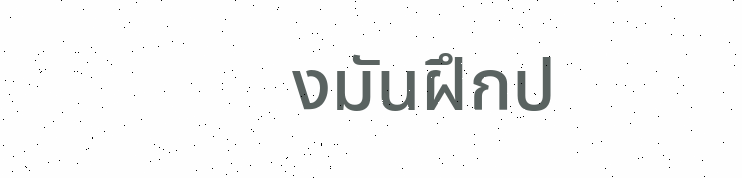งมันฝึกป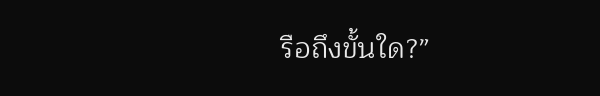รือถึงขั้นใด?”